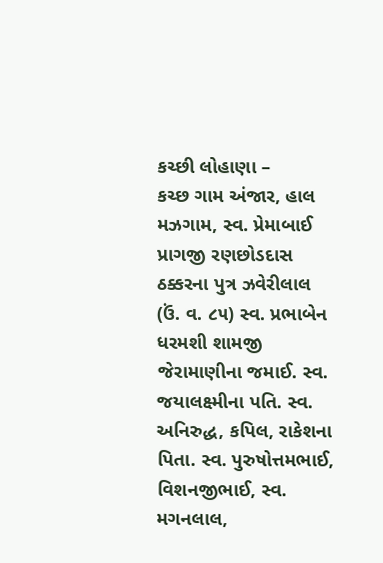કચ્છી લોહાણા –
કચ્છ ગામ અંજાર, હાલ મઝગામ, સ્વ. પ્રેમાબાઈ પ્રાગજી રણછોડદાસ ઠક્કરના પુત્ર ઝવેરીલાલ (ઉં. વ. ૮૫) સ્વ. પ્રભાબેન ધરમશી શામજી જેરામાણીના જમાઈ. સ્વ. જયાલક્ષ્મીના પતિ. સ્વ. અનિરુદ્ધ, કપિલ, રાકેશના પિતા. સ્વ. પુરુષોત્તમભાઈ, વિશનજીભાઈ, સ્વ. મગનલાલ,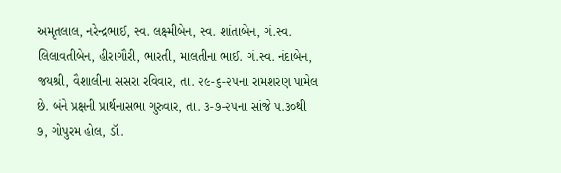અમૃતલાલ, નરેન્દ્રભાઈ, સ્વ. લક્ષ્મીબેન, સ્વ. શાંતાબેન, ગં.સ્વ. લિલાવતીબેન, હીરાગૌરી, ભારતી, માલતીના ભાઈ. ગં.સ્વ. નંદાબેન, જયશ્રી, વૈશાલીના સસરા રવિવાર, તા. ૨૯-૬-૨૫ના રામશરણ પામેલ છે. બંને પ્રક્ષની પ્રાર્થનાસભા ગુરુવાર, તા. ૩-૭-૨૫ના સાંજે ૫.૩૦થી ૭, ગોપુરમ હોલ, ડૉ.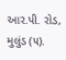આર.પી. રોડ, મુલુંડ (૫).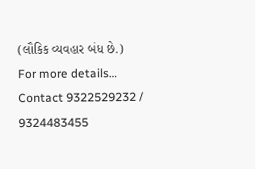(લૌકિક વ્યવહાર બંધ છે.)
For more details… Contact 9322529232 / 9324483455